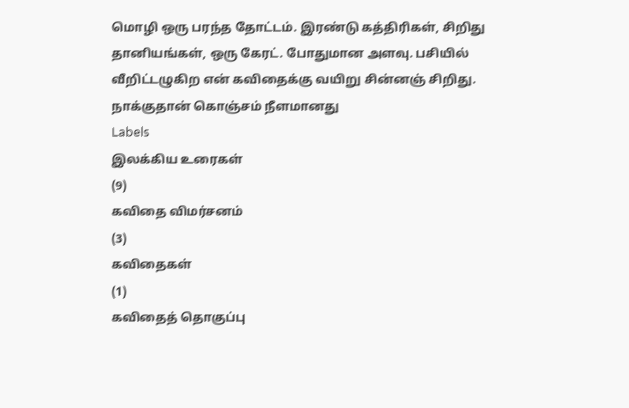மொழி ஒரு பரந்த தோட்டம். இரண்டு கத்திரிகள், சிறிது தானியங்கள், ஒரு கேரட். போதுமான அளவு. பசியில் வீறிட்டழுகிற என் கவிதைக்கு வயிறு சின்னஞ் சிறிது. நாக்குதான் கொஞ்சம் நீளமானது
Labels
இலக்கிய உரைகள்
(9)
கவிதை விமர்சனம்
(3)
கவிதைகள்
(1)
கவிதைத் தொகுப்பு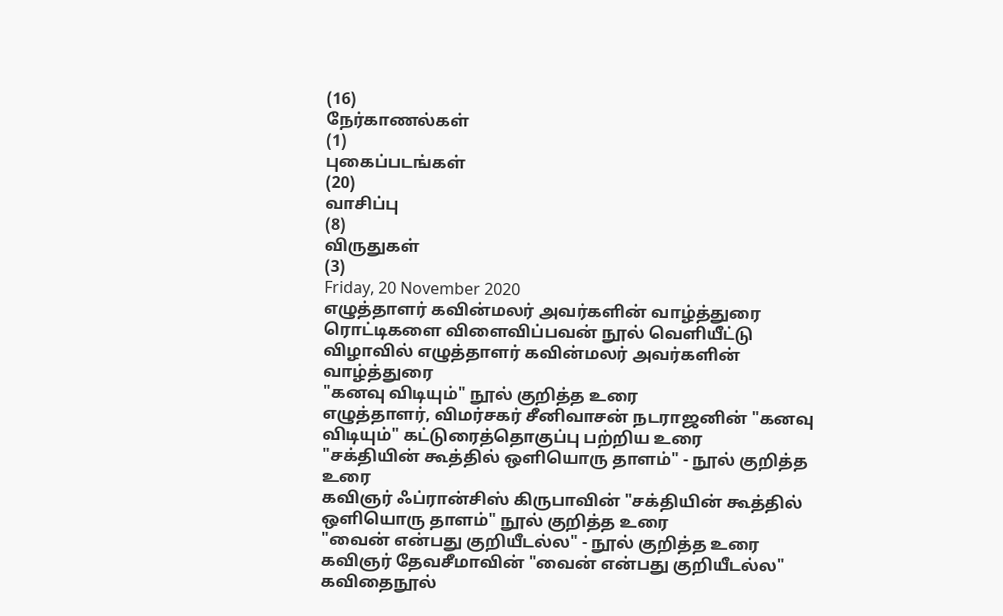(16)
நேர்காணல்கள்
(1)
புகைப்படங்கள்
(20)
வாசிப்பு
(8)
விருதுகள்
(3)
Friday, 20 November 2020
எழுத்தாளர் கவின்மலர் அவர்களின் வாழ்த்துரை
ரொட்டிகளை விளைவிப்பவன் நூல் வெளியீட்டு விழாவில் எழுத்தாளர் கவின்மலர் அவர்களின் வாழ்த்துரை
"கனவு விடியும்" நூல் குறித்த உரை
எழுத்தாளர், விமர்சகர் சீனிவாசன் நடராஜனின் "கனவு விடியும்" கட்டுரைத்தொகுப்பு பற்றிய உரை
"சக்தியின் கூத்தில் ஒளியொரு தாளம்" - நூல் குறித்த உரை
கவிஞர் ஃப்ரான்சிஸ் கிருபாவின் "சக்தியின் கூத்தில் ஒளியொரு தாளம்" நூல் குறித்த உரை
"வைன் என்பது குறியீடல்ல" - நூல் குறித்த உரை
கவிஞர் தேவசீமாவின் "வைன் என்பது குறியீடல்ல" கவிதைநூல்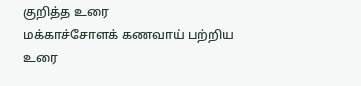குறித்த உரை
மக்காச்சோளக் கணவாய் பற்றிய உரை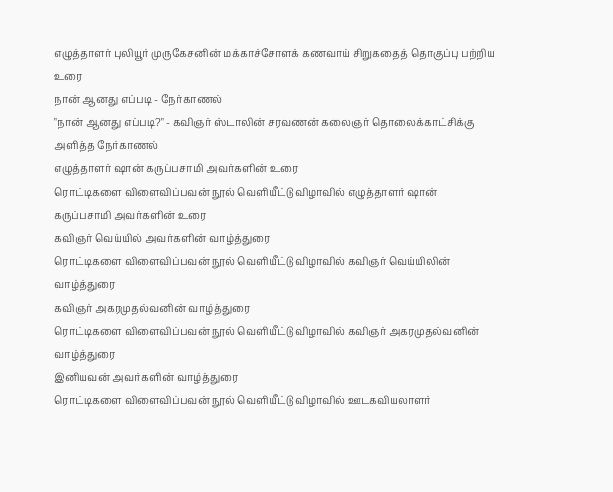எழுத்தாளர் புலியூர் முருகேசனின் மக்காச்சோளக் கணவாய் சிறுகதைத் தொகுப்பு பற்றிய உரை
நான் ஆனது எப்படி - நேர்காணல்
"நான் ஆனது எப்படி?" - கவிஞர் ஸ்டாலின் சரவணன் கலைஞர் தொலைக்காட்சிக்கு அளித்த நேர்காணல்
எழுத்தாளர் ஷான் கருப்பசாமி அவர்களின் உரை
ரொட்டிகளை விளைவிப்பவன் நூல் வெளியீட்டு விழாவில் எழுத்தாளர் ஷான் கருப்பசாமி அவர்களின் உரை
கவிஞர் வெய்யில் அவர்களின் வாழ்த்துரை
ரொட்டிகளை விளைவிப்பவன் நூல் வெளியீட்டு விழாவில் கவிஞர் வெய்யிலின் வாழ்த்துரை
கவிஞர் அகரமுதல்வனின் வாழ்த்துரை
ரொட்டிகளை விளைவிப்பவன் நூல் வெளியீட்டு விழாவில் கவிஞர் அகரமுதல்வனின் வாழ்த்துரை
இனியவன் அவர்களின் வாழ்த்துரை
ரொட்டிகளை விளைவிப்பவன் நூல் வெளியீட்டு விழாவில் ஊடகவியலாளர்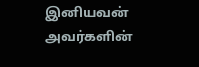இனியவன் அவர்களின்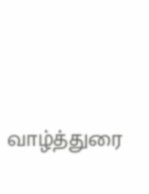வாழ்த்துரை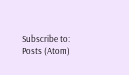Subscribe to:
Posts (Atom)